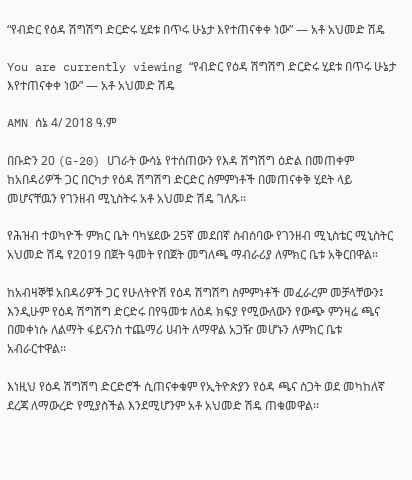“የብድር የዕዳ ሽግሽግ ድርድሩ ሂደቱ በጥሩ ሁኔታ እየተጠናቀቀ ነው” — አቶ አህመድ ሽዴ

You are currently viewing “የብድር የዕዳ ሽግሽግ ድርድሩ ሂደቱ በጥሩ ሁኔታ እየተጠናቀቀ ነው” — አቶ አህመድ ሽዴ

AMN ሰኔ 4/ 2018 ዓ.ም

በቡድን 20 (G-20) ሀገራት ውሳኔ የተሰጠውን የእዳ ሽግሽግ ዕድል በመጠቀም ከአበዳሪዎች ጋር በርካታ የዕዳ ሽግሽግ ድርድር ስምምነቶች በመጠናቀቅ ሂደት ላይ መሆናቸዉን የገንዘብ ሚኒስትሩ አቶ አህመድ ሽዴ ገለጹ፡፡

የሕዝብ ተወካዮች ምክር ቤት ባካሄደው 25ኛ መደበኛ ስብሰባው የገንዘብ ሚኒስቴር ሚኒስትር አህመድ ሽዴ የ2019 በጀት ዓመት የበጀት መግለጫ ማብራሪያ ለምክር ቤቱ አቅርበዋል።

ከአብዛኞቹ አበዳሪዎች ጋር የሁለትዮሽ የዕዳ ሽግሽግ ስምምነቶች መፈራረም መቻላቸውን፤ እንዲሁም የዕዳ ሽግሽግ ድርድሩ በየዓመቱ ለዕዳ ክፍያ የሚውለውን የውጭ ምንዛሬ ጫና በመቀነሱ ለልማት ፋይናንስ ተጨማሪ ሀብት ለማዋል አጋዥ መሆኑን ለምክር ቤቱ አብራርተዋል፡፡

እነዚህ የዕዳ ሽግሽግ ድርድሮች ሲጠናቀቁም የኢትዮጵያን የዕዳ ጫና ስጋት ወደ መካከለኛ ደረጃ ለማውረድ የሚያስችል እንደሚሆንም አቶ አህመድ ሽዴ ጠቁመዋል፡፡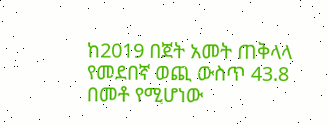ከ2019 በጀት አመት ጠቅላላ የመደበኛ ወጪ ውስጥ 43.8 በመቶ የሚሆነው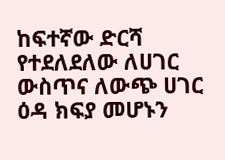ከፍተኛው ድርሻ የተደለደለው ለሀገር ውስጥና ለውጭ ሀገር ዕዳ ክፍያ መሆኑን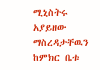ሚኒስትሩ አያይዘው ማስረዳታቸዉን ከምክር ቤቱ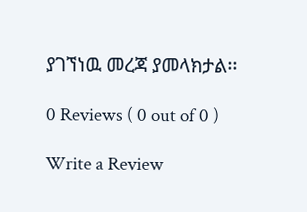ያገኘነዉ መረጃ ያመላክታል፡፡

0 Reviews ( 0 out of 0 )

Write a Review